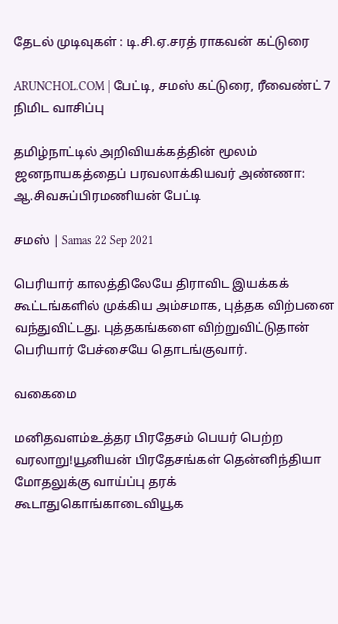தேடல் முடிவுகள் : டி.சி.ஏ.சரத் ராகவன் கட்டுரை

ARUNCHOL.COM | பேட்டி, சமஸ் கட்டுரை, ரீவைண்ட் 7 நிமிட வாசிப்பு

தமிழ்நாட்டில் அறிவியக்கத்தின் மூலம் ஜனநாயகத்தைப் பரவலாக்கியவர் அண்ணா: ஆ.சிவசுப்பிரமணியன் பேட்டி

சமஸ் | Samas 22 Sep 2021

பெரியார் காலத்திலேயே திராவிட இயக்கக் கூட்டங்களில் முக்கிய அம்சமாக, புத்தக விற்பனை வந்துவிட்டது. புத்தகங்களை விற்றுவிட்டுதான் பெரியார் பேச்சையே தொடங்குவார்.

வகைமை

மனிதவளம்உத்தர பிரதேசம் பெயர் பெற்ற வரலாறு!யூனியன் பிரதேசங்கள் தென்னிந்தியா மோதலுக்கு வாய்ப்பு தரக் கூடாதுகொங்காடைவியூக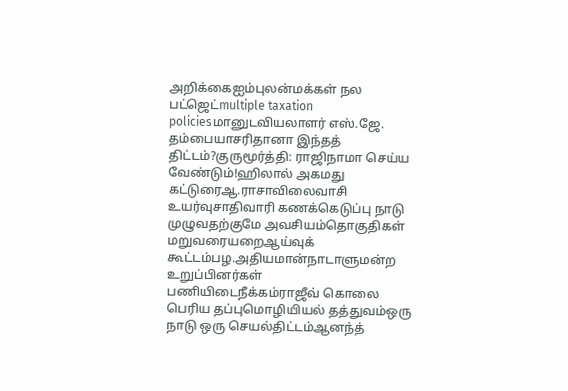அறிக்கைஐம்புலன்மக்கள் நல பட்ஜெட்multiple taxation policiesமானுடவியலாளர் எஸ்.ஜே. தம்பையாசரிதானா இந்தத் திட்டம்?குருமூர்த்தி: ராஜிநாமா செய்ய வேண்டும்!ஹிலால் அகமது கட்டுரைஆ.ராசாவிலைவாசி உயர்வுசாதிவாரி கணக்கெடுப்பு நாடு முழுவதற்குமே அவசியம்தொகுதிகள் மறுவரையறைஆய்வுக் கூட்டம்பழ.அதியமான்நாடாளுமன்ற உறுப்பினர்கள் பணியிடைநீக்கம்ராஜீவ் கொலை பெரிய தப்புமொழியியல் தத்துவம்ஒரு நாடு ஒரு செயல்திட்டம்ஆனந்த்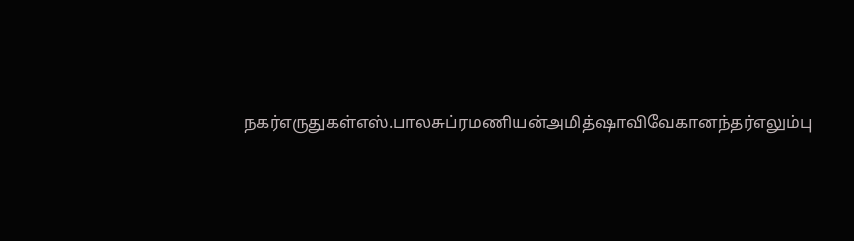நகர்எருதுகள்எஸ்.பாலசுப்ரமணியன்அமித்ஷாவிவேகானந்தர்எலும்பு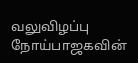வலுவிழப்பு நோய்பாஜகவின்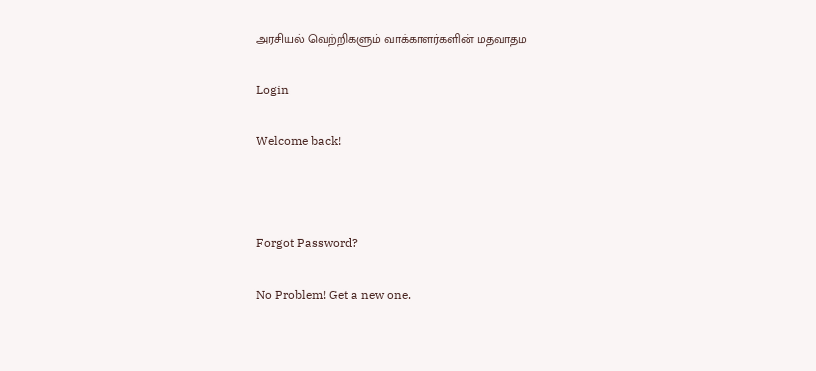அரசியல் வெற்றிகளும் வாக்காளர்களின் மதவாதம

Login

Welcome back!



Forgot Password?

No Problem! Get a new one.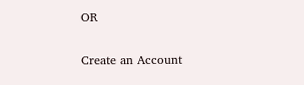OR

Create an Account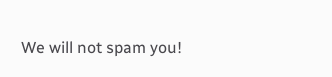We will not spam you!